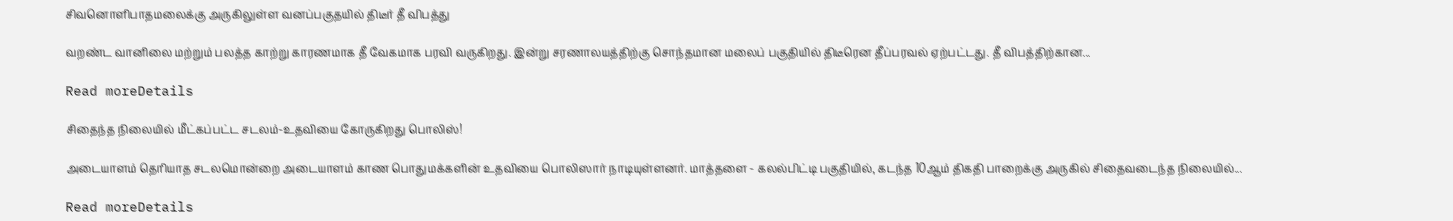சிவனொளிபாதமலைக்கு அருகிலுள்ள வனப்பகுதயில் திடீர் தீ விபத்து

வறண்ட வானிலை மற்றும் பலத்த காற்று காரணமாக தீ வேகமாக பரவி வருகிறது. இன்று சரணாலயத்திற்கு சொந்தமான மலைப் பகுதியில் திடீரென தீப்பரவல் ஏற்பட்டது. தீ விபத்திற்கான...

Read moreDetails

சிதைந்த நிலையில் மீட்கப்பட்ட சடலம்-உதவியை கோருகிறது பொலிஸ்!

அடையாளம் தெரியாத சடலமொன்றை அடையாளம் காண பொதுமக்களின் உதவியை பொலிஸார் நாடியுள்ளனர். மாத்தளை - கலல்பிட்டி பகுதியில், கடந்த 10ஆம் திகதி பாறைக்கு அருகில் சிதைவடைந்த நிலையில்...

Read moreDetails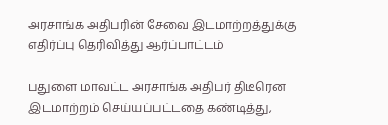அரசாங்க அதிபரின் சேவை இடமாற்றத்துக்கு எதிர்ப்பு தெரிவித்து ஆர்ப்பாட்டம்

பதுளை மாவட்ட அரசாங்க அதிபர் திடீரென இடமாற்றம் செய்யப்பட்டதை கண்டித்து,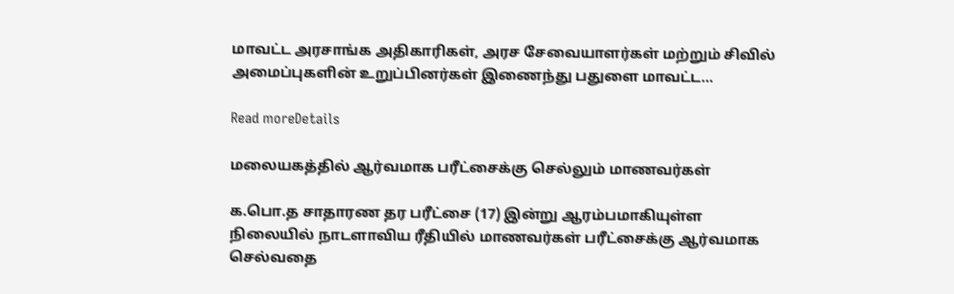மாவட்ட அரசாங்க அதிகாரிகள், அரச சேவையாளர்கள் மற்றும் சிவில் அமைப்புகளின் உறுப்பினர்கள் இணைந்து பதுளை மாவட்ட...

Read moreDetails

மலையகத்தில் ஆர்வமாக பரீட்சைக்கு செல்லும் மாணவர்கள்

க.பொ.த சாதாரண தர பரீட்சை (17) இன்று ஆரம்பமாகியுள்ள நிலையில் நாடளாவிய ரீதியில் மாணவர்கள் பரீட்சைக்கு ஆர்வமாக செல்வதை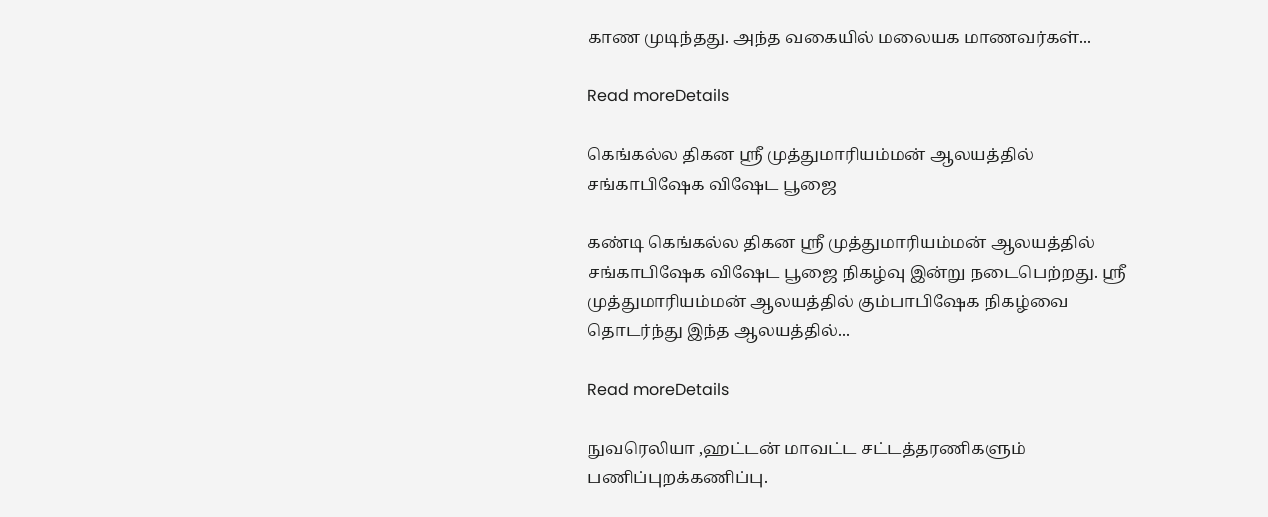காண முடிந்தது. அந்த வகையில் மலையக மாணவர்கள்...

Read moreDetails

கெங்கல்ல திகன ஸ்ரீ முத்துமாரியம்மன் ஆலயத்தில் சங்காபிஷேக விஷேட பூஜை

கண்டி கெங்கல்ல திகன ஸ்ரீ முத்துமாரியம்மன் ஆலயத்தில் சங்காபிஷேக விஷேட பூஜை நிகழ்வு இன்று நடைபெற்றது. ஸ்ரீ முத்துமாரியம்மன் ஆலயத்தில் கும்பாபிஷேக நிகழ்வை தொடர்ந்து இந்த ஆலயத்தில்...

Read moreDetails

நுவரெலியா ,ஹட்டன் மாவட்ட சட்டத்தரணிகளும் பணிப்புறக்கணிப்பு.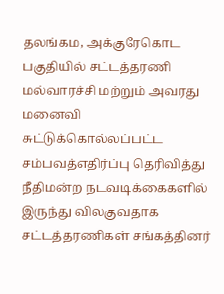தலங்கம, அக்குரேகொட பகுதியில் சட்டத்தரணி மல்வாரச்சி மற்றும் அவரது மனைவி சுட்டுக்கொல்லப்பட்ட சம்பவத்எதிர்ப்பு தெரிவித்து நீதிமன்ற நடவடிக்கைகளில் இருந்து விலகுவதாக சட்டத்தரணிகள் சங்கத்தினர்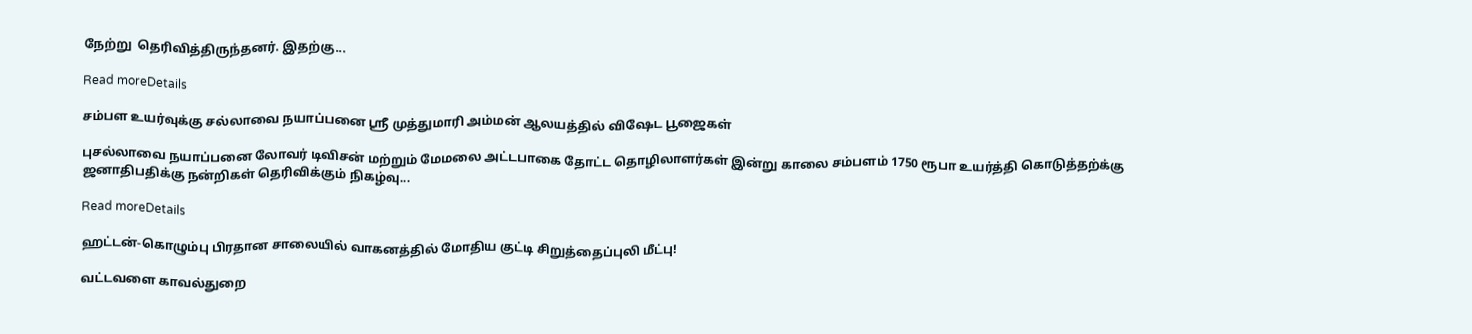நேற்று  தெரிவித்திருந்தனர். இதற்கு...

Read moreDetails

சம்பள உயர்வுக்கு சல்லாவை நயாப்பனை ஸ்ரீ முத்துமாரி அம்மன் ஆலயத்தில் விஷேட பூஜைகள்

புசல்லாவை நயாப்பனை லோவர் டிவிசன் மற்றும் மேமலை அட்டபாகை தோட்ட தொழிலாளர்கள் இன்று காலை சம்பளம் 1750 ரூபா உயர்த்தி கொடுத்தற்க்கு ஜனாதிபதிக்கு நன்றிகள் தெரிவிக்கும் நிகழ்வு...

Read moreDetails

ஹட்டன்-கொழும்பு பிரதான சாலையில் வாகனத்தில் மோதிய குட்டி சிறுத்தைப்புலி மீட்பு!

வட்டவளை காவல்துறை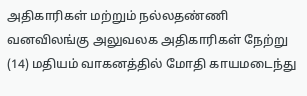அதிகாரிகள் மற்றும் நல்லதண்ணி வனவிலங்கு அலுவலக அதிகாரிகள் நேற்று (14) மதியம் வாகனத்தில் மோதி காயமடைந்து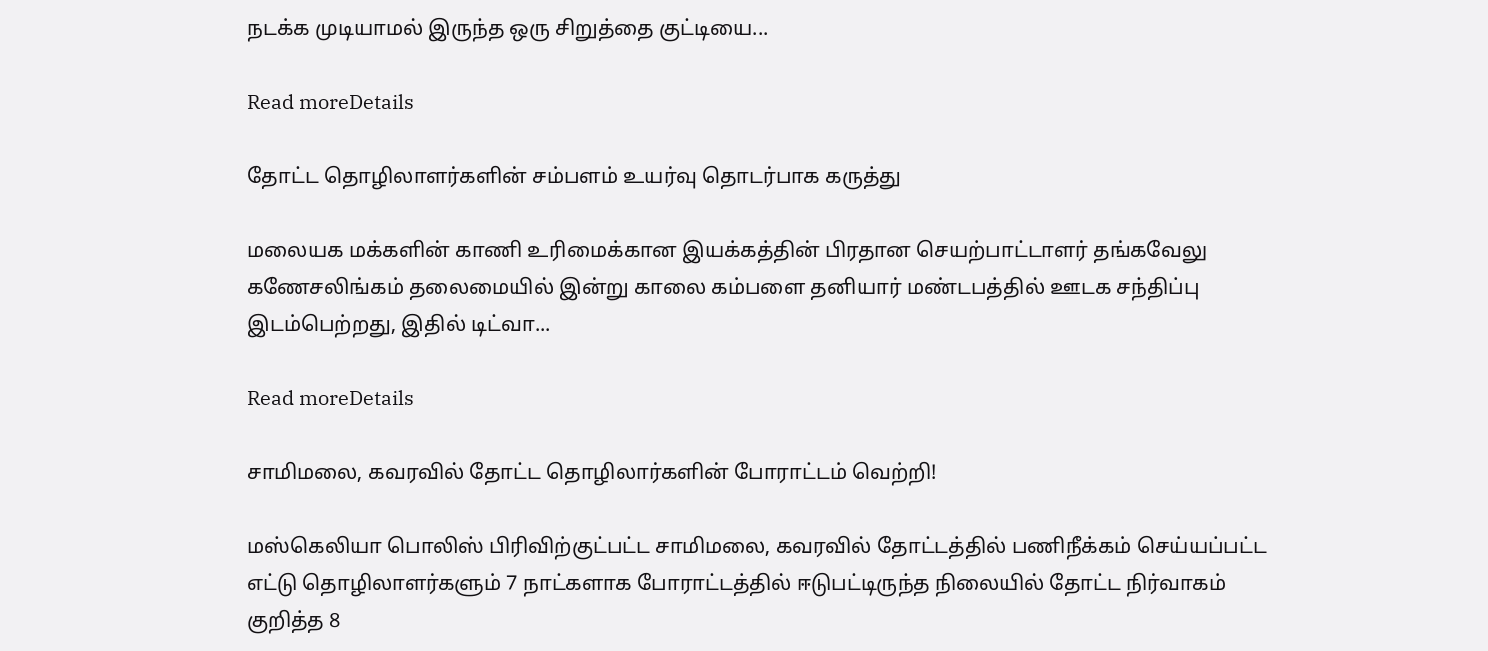நடக்க முடியாமல் இருந்த ஒரு சிறுத்தை குட்டியை...

Read moreDetails

தோட்ட தொழிலாளர்களின் சம்பளம் உயர்வு தொடர்பாக கருத்து

மலையக மக்களின் காணி உரிமைக்கான இயக்கத்தின் பிரதான செயற்பாட்டாளர் தங்கவேலு கணேசலிங்கம் தலைமையில் இன்று காலை கம்பளை தனியார் மண்டபத்தில் ஊடக சந்திப்பு இடம்பெற்றது, இதில் டிட்வா...

Read moreDetails

சாமிமலை, கவரவில் தோட்ட தொழிலார்களின் போராட்டம் வெற்றி!

மஸ்கெலியா பொலிஸ் பிரிவிற்குட்பட்ட சாமிமலை, கவரவில் தோட்டத்தில் பணிநீக்கம் செய்யப்பட்ட எட்டு தொழிலாளர்களும் 7 நாட்களாக போராட்டத்தில் ஈடுபட்டிருந்த நிலையில் தோட்ட நிர்வாகம் குறித்த 8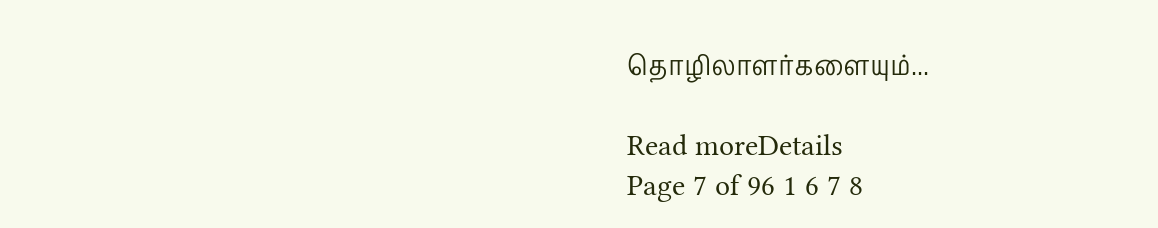தொழிலாளர்களையும்...

Read moreDetails
Page 7 of 96 1 6 7 8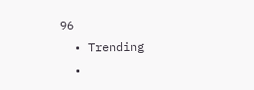96
  • Trending
  •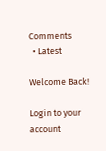Comments
  • Latest

Welcome Back!

Login to your account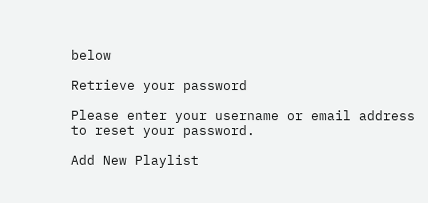below

Retrieve your password

Please enter your username or email address to reset your password.

Add New Playlist